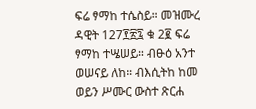ፍሬ ፃማከ ተሴስይ። መዝሙረ ዳዊት 127፻፳፯ ቁ 2፪ ፍሬ ፃማከ ተሤሠይ። ብፁዕ አንተ ወሠናይ ለከ። ብእሲትከ ከመ ወይን ሥሙር ውስተ ጽርሐ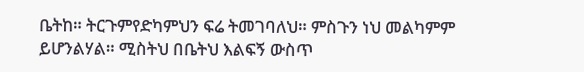ቤትከ። ትርጉምየድካምህን ፍሬ ትመገባለህ። ምስጉን ነህ መልካምም ይሆንልሃል። ሚስትህ በቤትህ እልፍኝ ውስጥ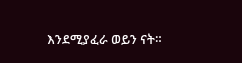እንደሚያፈራ ወይን ናት።